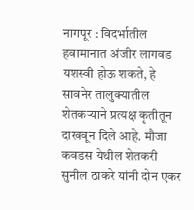नागपूर : विदर्भातील हवामानात अंजीर लागवड यशस्वी होऊ शकते, हे सावनेर तालुक्यातील शेतकऱ्याने प्रत्यक्ष कृतीतून दाखवून दिले आहे. मौजा कवडस येथील शेतकरी सुनील ठाकरे यांनी दोन एकर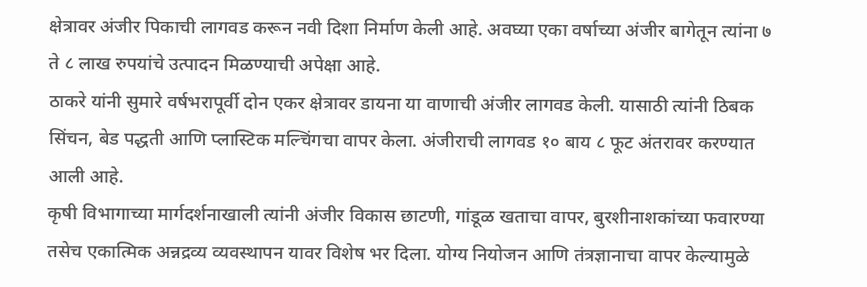क्षेत्रावर अंजीर पिकाची लागवड करून नवी दिशा निर्माण केली आहे. अवघ्या एका वर्षाच्या अंजीर बागेतून त्यांना ७ ते ८ लाख रुपयांचे उत्पादन मिळण्याची अपेक्षा आहे.
ठाकरे यांनी सुमारे वर्षभरापूर्वी दोन एकर क्षेत्रावर डायना या वाणाची अंजीर लागवड केली. यासाठी त्यांनी ठिबक सिंचन, बेड पद्धती आणि प्लास्टिक मल्चिंगचा वापर केला. अंजीराची लागवड १० बाय ८ फूट अंतरावर करण्यात आली आहे.
कृषी विभागाच्या मार्गदर्शनाखाली त्यांनी अंजीर विकास छाटणी, गांडूळ खताचा वापर, बुरशीनाशकांच्या फवारण्या तसेच एकात्मिक अन्नद्रव्य व्यवस्थापन यावर विशेष भर दिला. योग्य नियोजन आणि तंत्रज्ञानाचा वापर केल्यामुळे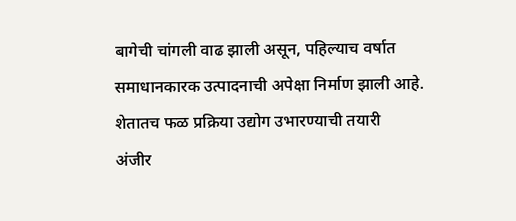बागेची चांगली वाढ झाली असून, पहिल्याच वर्षात समाधानकारक उत्पादनाची अपेक्षा निर्माण झाली आहे.
शेतातच फळ प्रक्रिया उद्योग उभारण्याची तयारी
अंजीर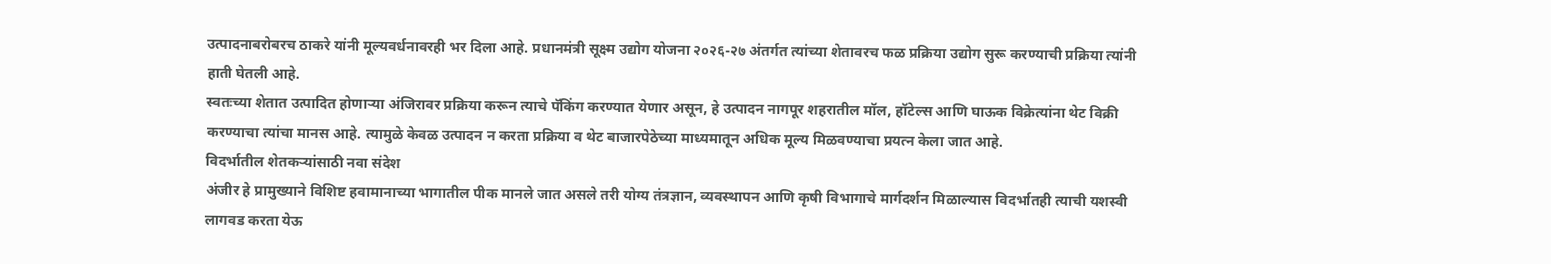उत्पादनाबरोबरच ठाकरे यांनी मूल्यवर्धनावरही भर दिला आहे. प्रधानमंत्री सूक्ष्म उद्योग योजना २०२६-२७ अंतर्गत त्यांच्या शेतावरच फळ प्रक्रिया उद्योग सुरू करण्याची प्रक्रिया त्यांनी हाती घेतली आहे.
स्वतःच्या शेतात उत्पादित होणाऱ्या अंजिरावर प्रक्रिया करून त्याचे पॅकिंग करण्यात येणार असून, हे उत्पादन नागपूर शहरातील मॉल, हॉटेल्स आणि घाऊक विक्रेत्यांना थेट विक्री करण्याचा त्यांचा मानस आहे. त्यामुळे केवळ उत्पादन न करता प्रक्रिया व थेट बाजारपेठेच्या माध्यमातून अधिक मूल्य मिळवण्याचा प्रयत्न केला जात आहे.
विदर्भातील शेतकऱ्यांसाठी नवा संदेश
अंजीर हे प्रामुख्याने विशिष्ट हवामानाच्या भागातील पीक मानले जात असले तरी योग्य तंत्रज्ञान, व्यवस्थापन आणि कृषी विभागाचे मार्गदर्शन मिळाल्यास विदर्भातही त्याची यशस्वी लागवड करता येऊ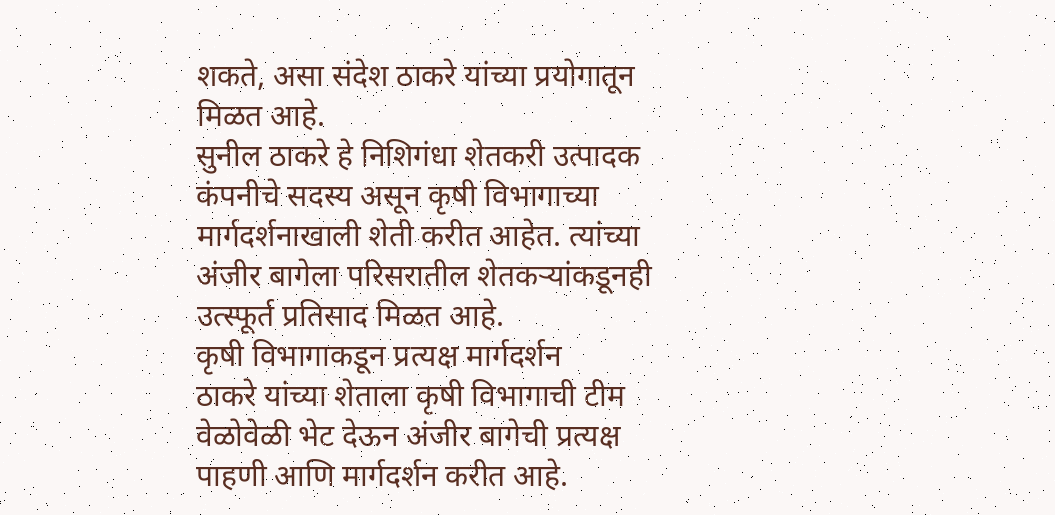शकते, असा संदेश ठाकरे यांच्या प्रयोगातून मिळत आहे.
सुनील ठाकरे हे निशिगंधा शेतकरी उत्पादक कंपनीचे सदस्य असून कृषी विभागाच्या मार्गदर्शनाखाली शेती करीत आहेत. त्यांच्या अंजीर बागेला परिसरातील शेतकऱ्यांकडूनही उत्स्फूर्त प्रतिसाद मिळत आहे.
कृषी विभागाकडून प्रत्यक्ष मार्गदर्शन
ठाकरे यांच्या शेताला कृषी विभागाची टीम वेळोवेळी भेट देऊन अंजीर बागेची प्रत्यक्ष पाहणी आणि मार्गदर्शन करीत आहे.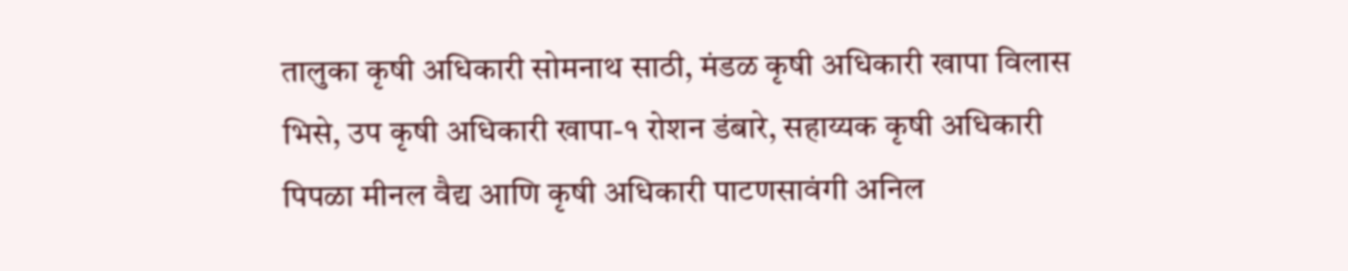तालुका कृषी अधिकारी सोमनाथ साठी, मंडळ कृषी अधिकारी खापा विलास भिसे, उप कृषी अधिकारी खापा-१ रोशन डंबारे, सहाय्यक कृषी अधिकारी पिपळा मीनल वैद्य आणि कृषी अधिकारी पाटणसावंगी अनिल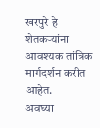खरपुरे हे शेतकऱ्यांना आवश्यक तांत्रिक मार्गदर्शन करीत आहेत.
अवघ्या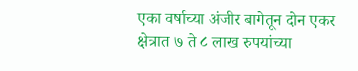एका वर्षाच्या अंजीर बागेतून दोन एकर क्षेत्रात ७ ते ८ लाख रुपयांच्या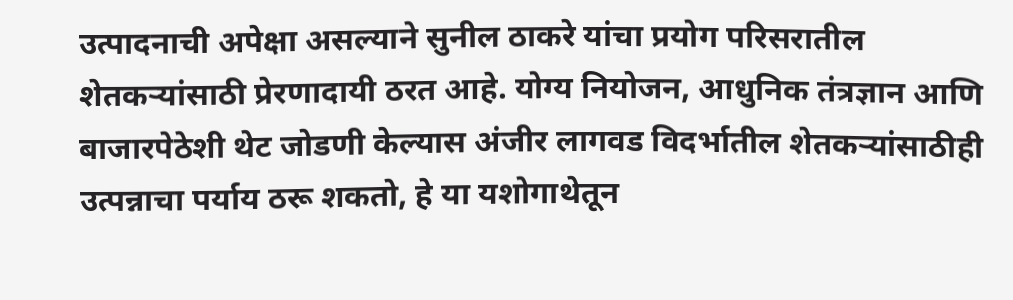उत्पादनाची अपेक्षा असल्याने सुनील ठाकरे यांचा प्रयोग परिसरातील शेतकऱ्यांसाठी प्रेरणादायी ठरत आहे. योग्य नियोजन, आधुनिक तंत्रज्ञान आणि बाजारपेठेशी थेट जोडणी केल्यास अंजीर लागवड विदर्भातील शेतकऱ्यांसाठीही उत्पन्नाचा पर्याय ठरू शकतो, हे या यशोगाथेतून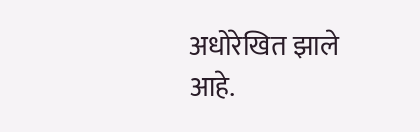अधोरेखित झाले आहे.